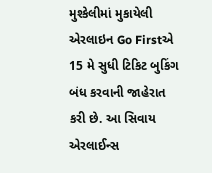મુશ્કેલીમાં મુકાયેલી એરલાઇન Go Firstએ 15 મે સુધી ટિકિટ બુકિંગ બંધ કરવાની જાહેરાત કરી છે. આ સિવાય એરલાઈન્સ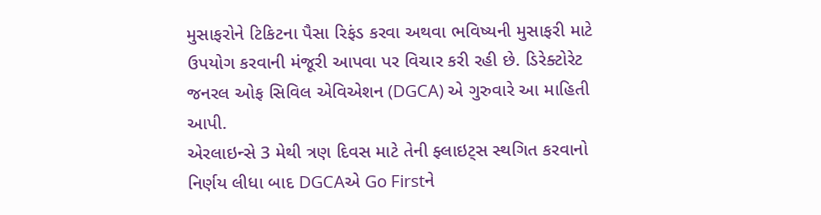મુસાફરોને ટિકિટના પૈસા રિફંડ કરવા અથવા ભવિષ્યની મુસાફરી માટે ઉપયોગ કરવાની મંજૂરી આપવા પર વિચાર કરી રહી છે. ડિરેક્ટોરેટ જનરલ ઓફ સિવિલ એવિએશન (DGCA) એ ગુરુવારે આ માહિતી આપી.
એરલાઇન્સે 3 મેથી ત્રણ દિવસ માટે તેની ફ્લાઇટ્સ સ્થગિત કરવાનો નિર્ણય લીધા બાદ DGCAએ Go Firstને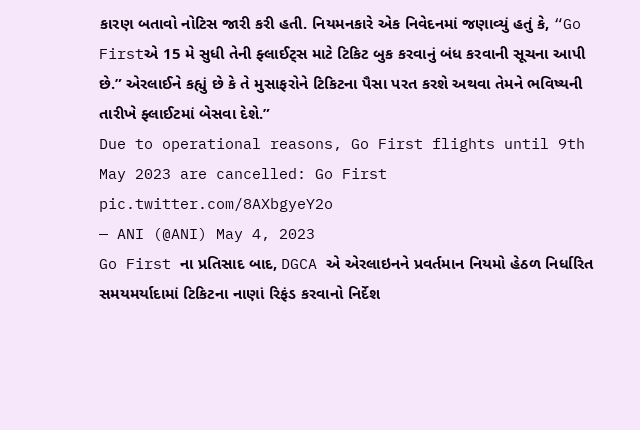કારણ બતાવો નોટિસ જારી કરી હતી. નિયમનકારે એક નિવેદનમાં જણાવ્યું હતું કે, “Go Firstએ 15 મે સુધી તેની ફ્લાઈટ્સ માટે ટિકિટ બુક કરવાનું બંધ કરવાની સૂચના આપી છે.” એરલાઈને કહ્યું છે કે તે મુસાફરોને ટિકિટના પૈસા પરત કરશે અથવા તેમને ભવિષ્યની તારીખે ફ્લાઈટમાં બેસવા દેશે.”
Due to operational reasons, Go First flights until 9th May 2023 are cancelled: Go First pic.twitter.com/8AXbgyeY2o
— ANI (@ANI) May 4, 2023
Go First ના પ્રતિસાદ બાદ, DGCA એ એરલાઇનને પ્રવર્તમાન નિયમો હેઠળ નિર્ધારિત સમયમર્યાદામાં ટિકિટના નાણાં રિફંડ કરવાનો નિર્દેશ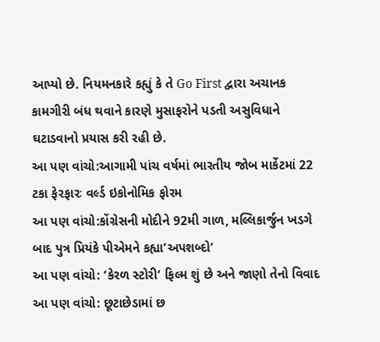આપ્યો છે. નિયમનકારે કહ્યું કે તે Go First દ્વારા અચાનક કામગીરી બંધ થવાને કારણે મુસાફરોને પડતી અસુવિધાને ઘટાડવાનો પ્રયાસ કરી રહી છે.
આ પણ વાંચો:આગામી પાંચ વર્ષમાં ભારતીય જોબ માર્કેટમાં 22 ટકા ફેરફારઃ વર્લ્ડ ઇકોનોમિક ફોરમ
આ પણ વાંચો:કોંગ્રેસની મોદીને 92મી ગાળ, મલ્લિકાર્જુન ખડગે બાદ પુત્ર પ્રિયંકે પીએમને કહ્યા’અપશબ્દો’
આ પણ વાંચો: ‘કેરળ સ્ટોરી’ ફિલ્મ શું છે અને જાણો તેનો વિવાદ
આ પણ વાંચો: છૂટાછેડામાં છ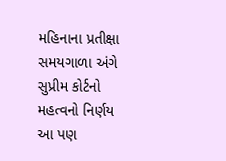મહિનાના પ્રતીક્ષા સમયગાળા અંગે સુપ્રીમ કોર્ટનો મહત્વનો નિર્ણય
આ પણ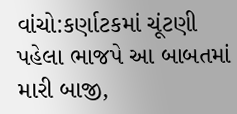વાંચો:કર્ણાટકમાં ચૂંટણી પહેલા ભાજપે આ બાબતમાં મારી બાજી,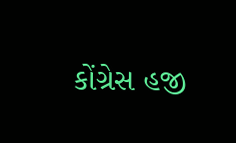કોંગ્રેસ હજી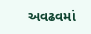અવઢવમાં